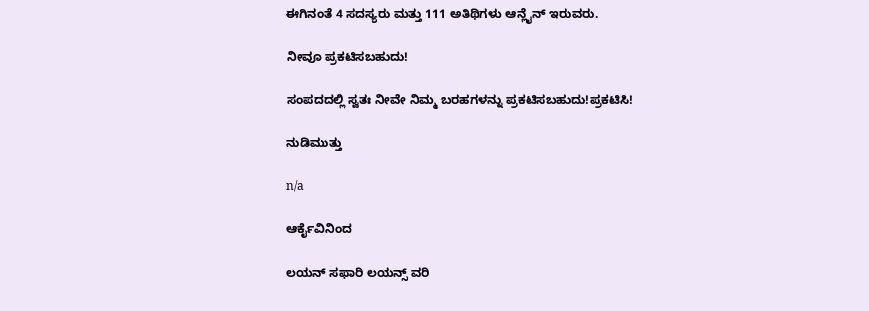ಈಗಿನಂತೆ 4 ಸದಸ್ಯರು ಮತ್ತು 111 ಅತಿಥಿಗಳು ಆನ್ಲೈನ್ ಇರುವರು.

ನೀವೂ ಪ್ರಕಟಿಸಬಹುದು!

ಸಂಪದದಲ್ಲಿ ಸ್ವತಃ ನೀವೇ ನಿಮ್ಮ ಬರಹಗಳನ್ನು ಪ್ರಕಟಿಸಬಹುದು!ಪ್ರಕಟಿಸಿ!

ನುಡಿಮುತ್ತು

n/a

ಆರ್ಕೈವಿನಿಂದ

ಲಯನ್ ಸಫಾರಿ ಲಯನ್ಸ್ ವರಿ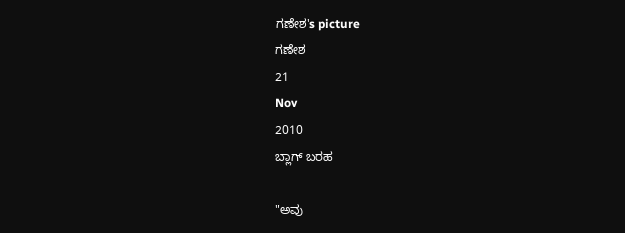ಗಣೇಶ's picture
ಗಣೇಶ
21
Nov
2010
ಬ್ಲಾಗ್ ಬರಹ

"ಅವು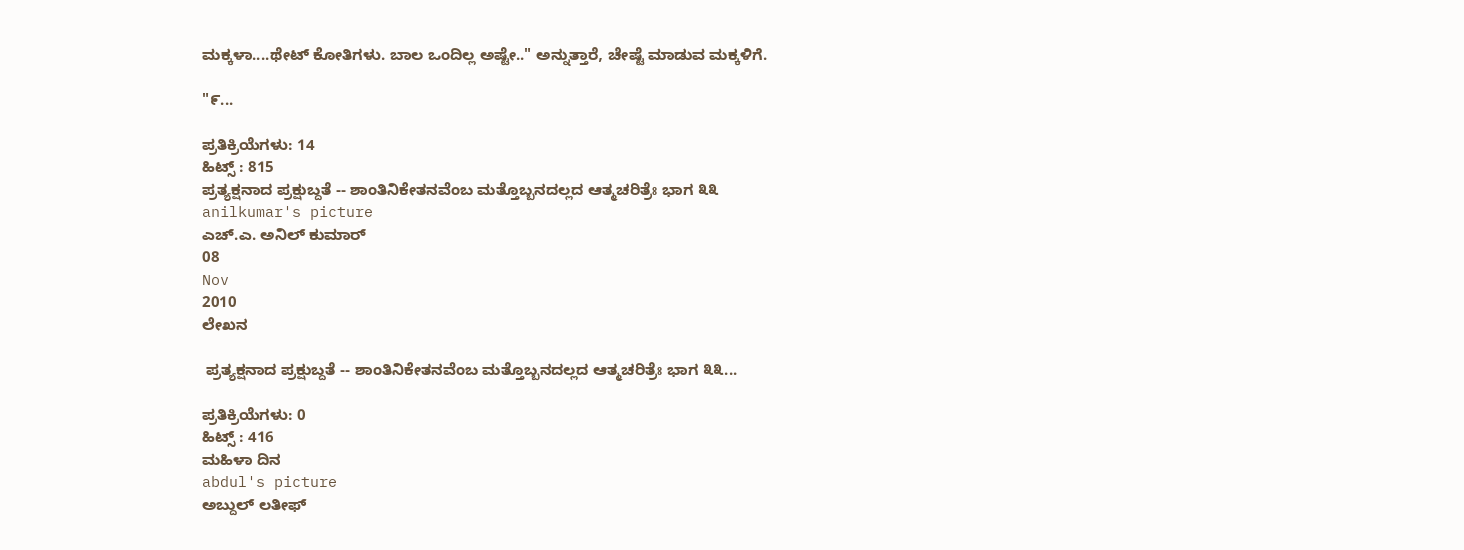ಮಕ್ಕಳಾ....ಥೇಟ್ ಕೋತಿಗಳು. ಬಾಲ ಒಂದಿಲ್ಲ ಅಷ್ಟೇ.." ಅನ್ನುತ್ತಾರೆ, ಚೇಷ್ಟೆ ಮಾಡುವ ಮಕ್ಕಳಿಗೆ.

"೯...

ಪ್ರತಿಕ್ರಿಯೆಗಳು: 14
ಹಿಟ್ಸ್ : 815
ಪ್ರತ್ಯಕ್ಷನಾದ ಪ್ರಕ್ಷುಬ್ದತೆ -- ಶಾಂತಿನಿಕೇತನವೆಂಬ ಮತ್ತೊಬ್ಬನದಲ್ಲದ ಆತ್ಮಚರಿತ್ರೆಃ ಭಾಗ ೩೩
anilkumar's picture
ಎಚ್.ಎ. ಅನಿಲ್ ಕುಮಾರ್
08
Nov
2010
ಲೇಖನ

 ಪ್ರತ್ಯಕ್ಷನಾದ ಪ್ರಕ್ಷುಬ್ದತೆ -- ಶಾಂತಿನಿಕೇತನವೆಂಬ ಮತ್ತೊಬ್ಬನದಲ್ಲದ ಆತ್ಮಚರಿತ್ರೆಃ ಭಾಗ ೩೩...

ಪ್ರತಿಕ್ರಿಯೆಗಳು: 0
ಹಿಟ್ಸ್ : 416
ಮಹಿಳಾ ದಿನ
abdul's picture
ಅಬ್ದುಲ್ ಲತೀಫ್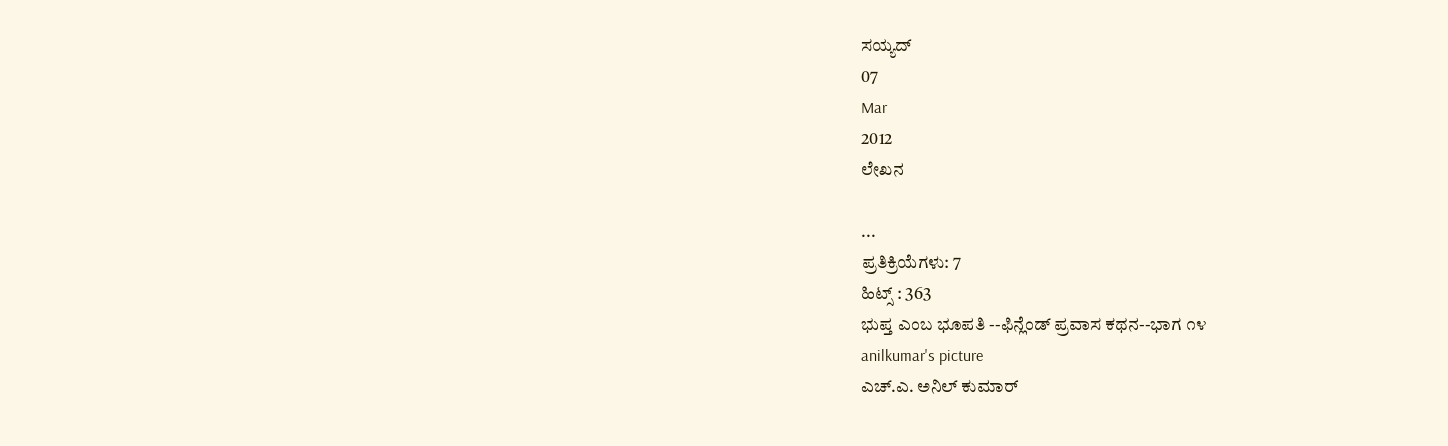ಸಯ್ಯದ್
07
Mar
2012
ಲೇಖನ

...
ಪ್ರತಿಕ್ರಿಯೆಗಳು: 7
ಹಿಟ್ಸ್ : 363
ಭುಪ್ತ ಎಂಬ ಭೂಪತಿ --ಫಿನ್ಲೆಂಡ್ ಪ್ರವಾಸ ಕಥನ--ಭಾಗ ೧೪
anilkumar's picture
ಎಚ್.ಎ. ಅನಿಲ್ ಕುಮಾರ್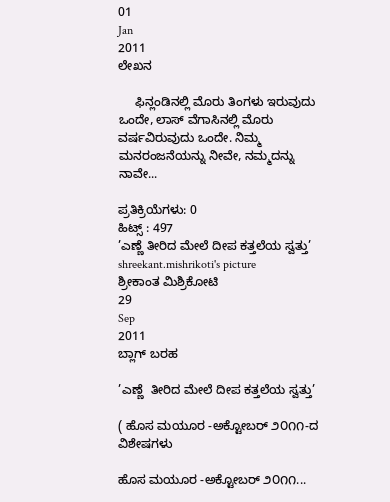01
Jan
2011
ಲೇಖನ

     ಫಿನ್ಲಂಡಿನಲ್ಲಿ ಮೊರು ತಿಂಗಳು ಇರುವುದು ಒಂದೇ, ಲಾಸ್ ವೆಗಾಸಿನಲ್ಲಿ ಮೊರು ವರ್ಷವಿರುವುದು ಒಂದೇ. ನಿಮ್ಮ ಮನರಂಜನೆಯನ್ನು ನೀವೇ, ನಮ್ಮದನ್ನು ನಾವೇ...

ಪ್ರತಿಕ್ರಿಯೆಗಳು: 0
ಹಿಟ್ಸ್ : 497
’ಎಣ್ಣೆ ತೀರಿದ ಮೇಲೆ ದೀಪ ಕತ್ತಲೆಯ ಸ್ವತ್ತು’
shreekant.mishrikoti's picture
ಶ್ರೀಕಾಂತ ಮಿಶ್ರಿಕೋಟಿ
29
Sep
2011
ಬ್ಲಾಗ್ ಬರಹ

’ಎಣ್ಣೆ  ತೀರಿದ ಮೇಲೆ ದೀಪ ಕತ್ತಲೆಯ ಸ್ವತ್ತು’

( ಹೊಸ ಮಯೂರ -ಅಕ್ಟೋಬರ್ ೨೦೧೧-ದ   ವಿಶೇಷಗಳು

ಹೊಸ ಮಯೂರ -ಅಕ್ಟೋಬರ್ ೨೦೧೧...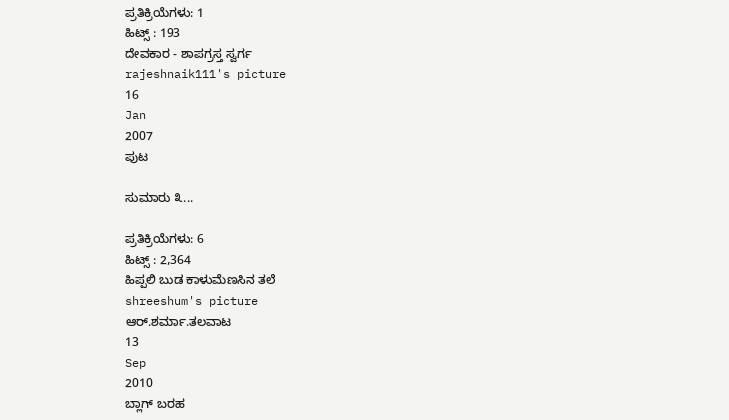ಪ್ರತಿಕ್ರಿಯೆಗಳು: 1
ಹಿಟ್ಸ್ : 193
ದೇವಕಾರ - ಶಾಪಗ್ರಸ್ತ ಸ್ವರ್ಗ
rajeshnaik111's picture
16
Jan
2007
ಪುಟ

ಸುಮಾರು ೩...

ಪ್ರತಿಕ್ರಿಯೆಗಳು: 6
ಹಿಟ್ಸ್ : 2,364
ಹಿಪ್ಪಲಿ ಬುಡ ಕಾಳುಮೆಣಸಿನ ತಲೆ
shreeshum's picture
ಆರ್.ಶರ್ಮಾ.ತಲವಾಟ
13
Sep
2010
ಬ್ಲಾಗ್ ಬರಹ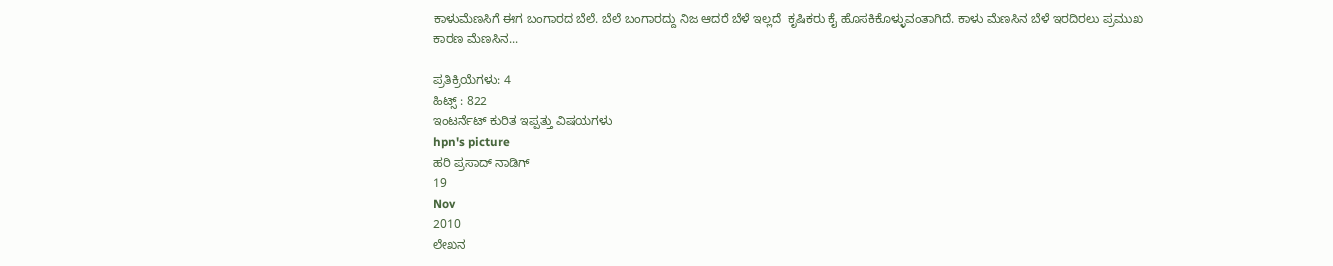ಕಾಳುಮೆಣಸಿಗೆ ಈಗ ಬಂಗಾರದ ಬೆಲೆ. ಬೆಲೆ ಬಂಗಾರದ್ದು ನಿಜ ಆದರೆ ಬೆಳೆ ಇಲ್ಲದೆ  ಕೃಷಿಕರು ಕೈ ಹೊಸಕಿಕೊಳ್ಳುವಂತಾಗಿದೆ. ಕಾಳು ಮೆಣಸಿನ ಬೆಳೆ ಇರದಿರಲು ಪ್ರಮುಖ ಕಾರಣ ಮೆಣಸಿನ...

ಪ್ರತಿಕ್ರಿಯೆಗಳು: 4
ಹಿಟ್ಸ್ : 822
ಇಂಟರ್ನೆಟ್ ಕುರಿತ ಇಪ್ಪತ್ತು ವಿಷಯಗಳು
hpn's picture
ಹರಿ ಪ್ರಸಾದ್ ನಾಡಿಗ್
19
Nov
2010
ಲೇಖನ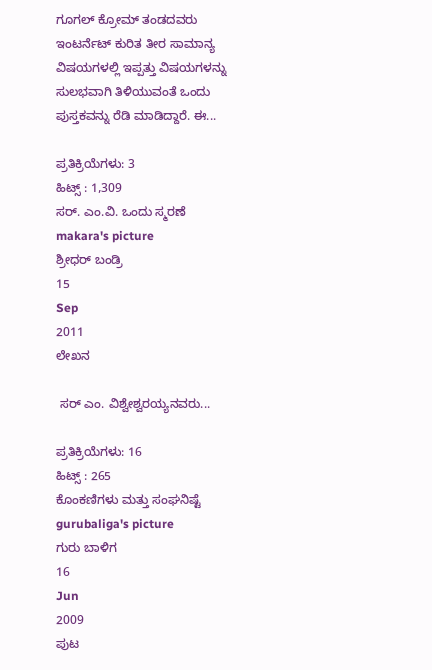ಗೂಗಲ್ ಕ್ರೋಮ್ ತಂಡದವರು ಇಂಟರ್ನೆಟ್ ಕುರಿತ ತೀರ ಸಾಮಾನ್ಯ ವಿಷಯಗಳಲ್ಲಿ ಇಪ್ಪತ್ತು ವಿಷಯಗಳನ್ನು ಸುಲಭವಾಗಿ ತಿಳಿಯುವಂತೆ ಒಂದು ಪುಸ್ತಕವನ್ನು ರೆಡಿ ಮಾಡಿದ್ದಾರೆ. ಈ...

ಪ್ರತಿಕ್ರಿಯೆಗಳು: 3
ಹಿಟ್ಸ್ : 1,309
ಸರ್. ಎಂ.ವಿ. ಒಂದು ಸ್ಮರಣೆ
makara's picture
ಶ್ರೀಧರ್ ಬಂಡ್ರಿ
15
Sep
2011
ಲೇಖನ

 ಸರ್ ಎಂ. ವಿಶ್ವೇಶ್ವರಯ್ಯನವರು...

ಪ್ರತಿಕ್ರಿಯೆಗಳು: 16
ಹಿಟ್ಸ್ : 265
ಕೊಂಕಣಿಗಳು ಮತ್ತು ಸಂಘನಿಷ್ಟೆ
gurubaliga's picture
ಗುರು ಬಾಳಿಗ
16
Jun
2009
ಪುಟ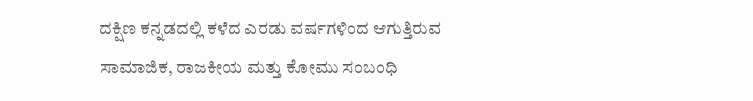ದಕ್ಷಿಣ ಕನ್ನಡದಲ್ಲಿ ಕಳೆದ ಎರಡು ವರ್ಷಗಳಿಂದ ಆಗುತ್ತಿರುವ ಸಾಮಾಜಿಕ, ರಾಜಕೀಯ ಮತ್ತು ಕೋಮು ಸಂಬಂಧಿ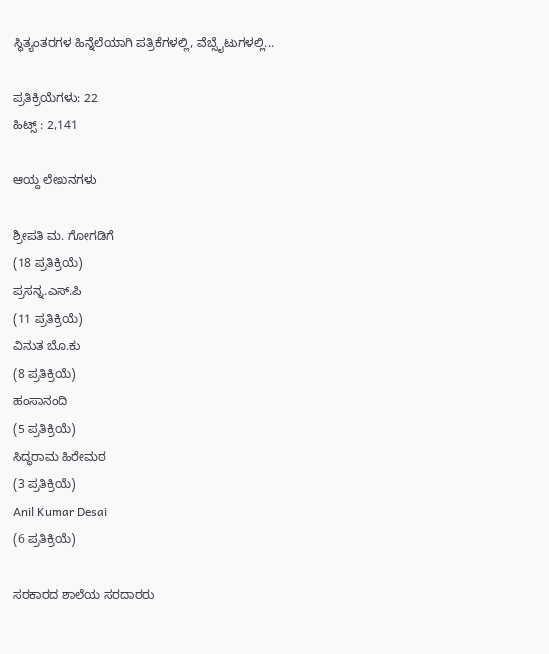ಸ್ಥಿತ್ಯಂತರಗಳ ಹಿನ್ನೆಲೆಯಾಗಿ ಪತ್ರಿಕೆಗಳಲ್ಲಿ, ವೆಬ್ಸೈಟುಗಳಲ್ಲಿ...

ಪ್ರತಿಕ್ರಿಯೆಗಳು: 22
ಹಿಟ್ಸ್ : 2,141

ಆಯ್ದ ಲೇಖನಗಳು

ಶ್ರೀಪತಿ ಮ. ಗೋಗಡಿಗೆ
(18 ಪ್ರತಿಕ್ರಿಯೆ)
ಪ್ರಸನ್ನ.ಎಸ್.ಪಿ
(11 ಪ್ರತಿಕ್ರಿಯೆ)
ವಿನುತ ಬೊ.ಕು
(8 ಪ್ರತಿಕ್ರಿಯೆ)
ಹಂಸಾನಂದಿ
(5 ಪ್ರತಿಕ್ರಿಯೆ)
ಸಿದ್ಧರಾಮ ಹಿರೇಮಠ
(3 ಪ್ರತಿಕ್ರಿಯೆ)
Anil Kumar Desai
(6 ಪ್ರತಿಕ್ರಿಯೆ)

ಸರಕಾರದ ಶಾಲೆಯ ಸರದಾರರು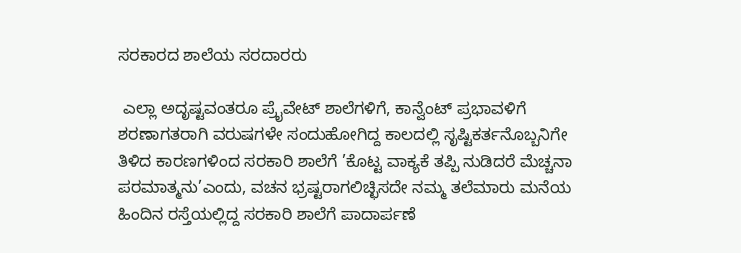ಸರಕಾರದ ಶಾಲೆಯ ಸರದಾರರು

 ಎಲ್ಲಾ ಅದೃಷ್ಟವಂತರೂ ಪ್ರೈವೇಟ್ ಶಾಲೆಗಳಿಗೆ, ಕಾನ್ವೆಂಟ್ ಪ್ರಭಾವಳಿಗೆ ಶರಣಾಗತರಾಗಿ ವರುಷಗಳೇ ಸಂದುಹೋಗಿದ್ದ ಕಾಲದಲ್ಲಿ ಸೃಷ್ಟಿಕರ್ತನೊಬ್ಬನಿಗೇ ತಿಳಿದ ಕಾರಣಗಳಿಂದ ಸರಕಾರಿ ಶಾಲೆಗೆ ’ಕೊಟ್ಟ ವಾಕ್ಯಕೆ ತಪ್ಪಿ ನುಡಿದರೆ ಮೆಚ್ಚನಾ ಪರಮಾತ್ಮನು’ಎಂದು, ವಚನ ಭ್ರಷ್ಟರಾಗಲಿಚ್ಛಿಸದೇ ನಮ್ಮ ತಲೆಮಾರು ಮನೆಯ ಹಿಂದಿನ ರಸ್ತೆಯಲ್ಲಿದ್ದ ಸರಕಾರಿ ಶಾಲೆಗೆ ಪಾದಾರ್ಪಣೆ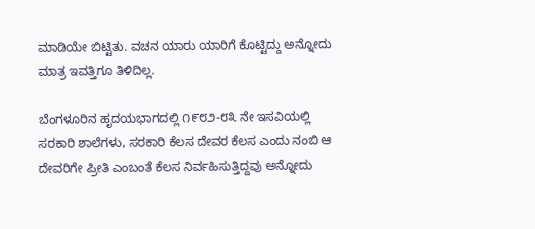ಮಾಡಿಯೇ ಬಿಟ್ಟಿತು. ವಚನ ಯಾರು ಯಾರಿಗೆ ಕೊಟ್ಟಿದ್ದು ಅನ್ನೋದು ಮಾತ್ರ ಇವತ್ತಿಗೂ ತಿಳಿದಿಲ್ಲ.

ಬೆಂಗಳೂರಿನ ಹೃದಯಭಾಗದಲ್ಲಿ ೧೯೮೨-೮೩ ನೇ ಇಸವಿಯಲ್ಲಿ ಸರಕಾರಿ ಶಾಲೆಗಳು, ಸರಕಾರಿ ಕೆಲಸ ದೇವರ ಕೆಲಸ ಎಂದು ನಂಬಿ ಆ ದೇವರಿಗೇ ಪ್ರೀತಿ ಎಂಬಂತೆ ಕೆಲಸ ನಿರ್ವಹಿಸುತ್ತಿದ್ದವು ಅನ್ನೋದು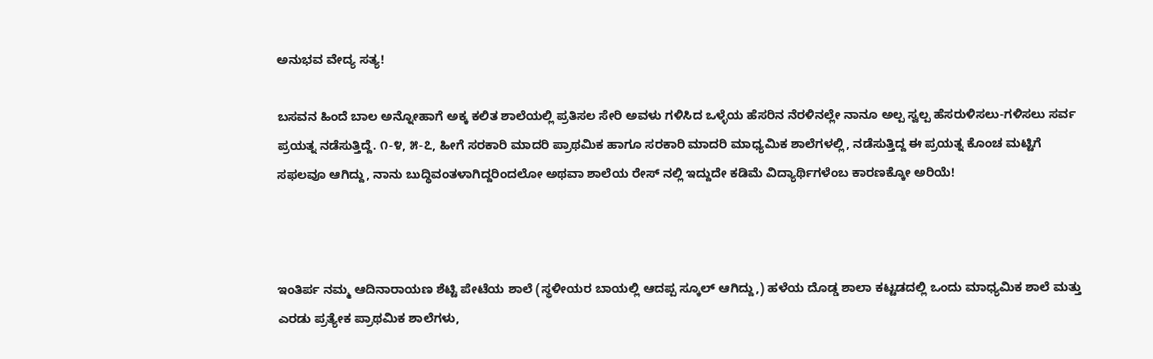ಅನುಭವ ವೇದ್ಯ ಸತ್ಯ!

ಬಸವನ ಹಿಂದೆ ಬಾಲ ಅನ್ನೋಹಾಗೆ ಅಕ್ಕ ಕಲಿತ ಶಾಲೆಯಲ್ಲಿ ಪ್ರತಿಸಲ ಸೇರಿ ಅವಳು ಗಳಿಸಿದ ಒಳ್ಳೆಯ ಹೆಸರಿನ ನೆರಳಿನಲ್ಲೇ ನಾನೂ ಅಲ್ಪ ಸ್ವಲ್ಪ ಹೆಸರುಳಿಸಲು-ಗಳಿಸಲು ಸರ್ವ ಪ್ರಯತ್ನ ನಡೆಸುತ್ತಿದ್ದೆ. ೧-೪, ೫-೭, ಹೀಗೆ ಸರಕಾರಿ ಮಾದರಿ ಪ್ರಾಥಮಿಕ ಹಾಗೂ ಸರಕಾರಿ ಮಾದರಿ ಮಾಧ್ಯಮಿಕ ಶಾಲೆಗಳಲ್ಲಿ, ನಡೆಸುತ್ತಿದ್ದ ಈ ಪ್ರಯತ್ನ ಕೊಂಚ ಮಟ್ಟಿಗೆ ಸಫಲವೂ ಆಗಿದ್ದು, ನಾನು ಬುದ್ಧಿವಂತಳಾಗಿದ್ದರಿಂದಲೋ ಅಥವಾ ಶಾಲೆಯ ರೇಸ್ ನಲ್ಲಿ ಇದ್ದುದೇ ಕಡಿಮೆ ವಿದ್ಯಾರ್ಥಿಗಳೆಂಬ ಕಾರಣಕ್ಕೋ ಅರಿಯೆ!



ಇಂತಿರ್ಪ ನಮ್ಮ ಆದಿನಾರಾಯಣ ಶೆಟ್ಟಿ ಪೇಟೆಯ ಶಾಲೆ (ಸ್ಥಳೀಯರ ಬಾಯಲ್ಲಿ ಆದಪ್ಪ ಸ್ಕೂಲ್ ಆಗಿದ್ದು,) ಹಳೆಯ ದೊಡ್ಡ ಶಾಲಾ ಕಟ್ಟಡದಲ್ಲಿ ಒಂದು ಮಾಧ್ಯಮಿಕ ಶಾಲೆ ಮತ್ತು ಎರಡು ಪ್ರತ್ಯೇಕ ಪ್ರಾಥಮಿಕ ಶಾಲೆಗಳು,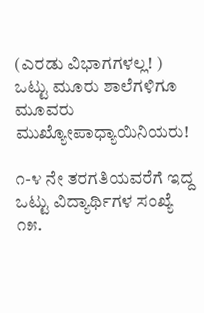(ಎರಡು ವಿಭಾಗಗಳಲ್ಲ! ) ಒಟ್ಟು ಮೂರು ಶಾಲೆಗಳಿಗೂ ಮೂವರು ಮುಖ್ಯೋಪಾಧ್ಯಾಯಿನಿಯರು!

೧-೪ ನೇ ತರಗತಿಯವರೆಗೆ ಇದ್ದ ಒಟ್ಟು ವಿದ್ಯಾರ್ಥಿಗಳ ಸಂಖ್ಯೆ ೧೫.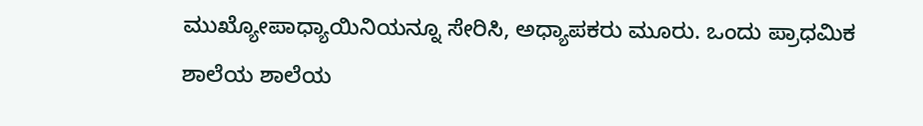ಮುಖ್ಯೋಪಾಧ್ಯಾಯಿನಿಯನ್ನೂ ಸೇರಿಸಿ, ಅಧ್ಯಾಪಕರು ಮೂರು. ಒಂದು ಪ್ರಾಧಮಿಕ ಶಾಲೆಯ ಶಾಲೆಯ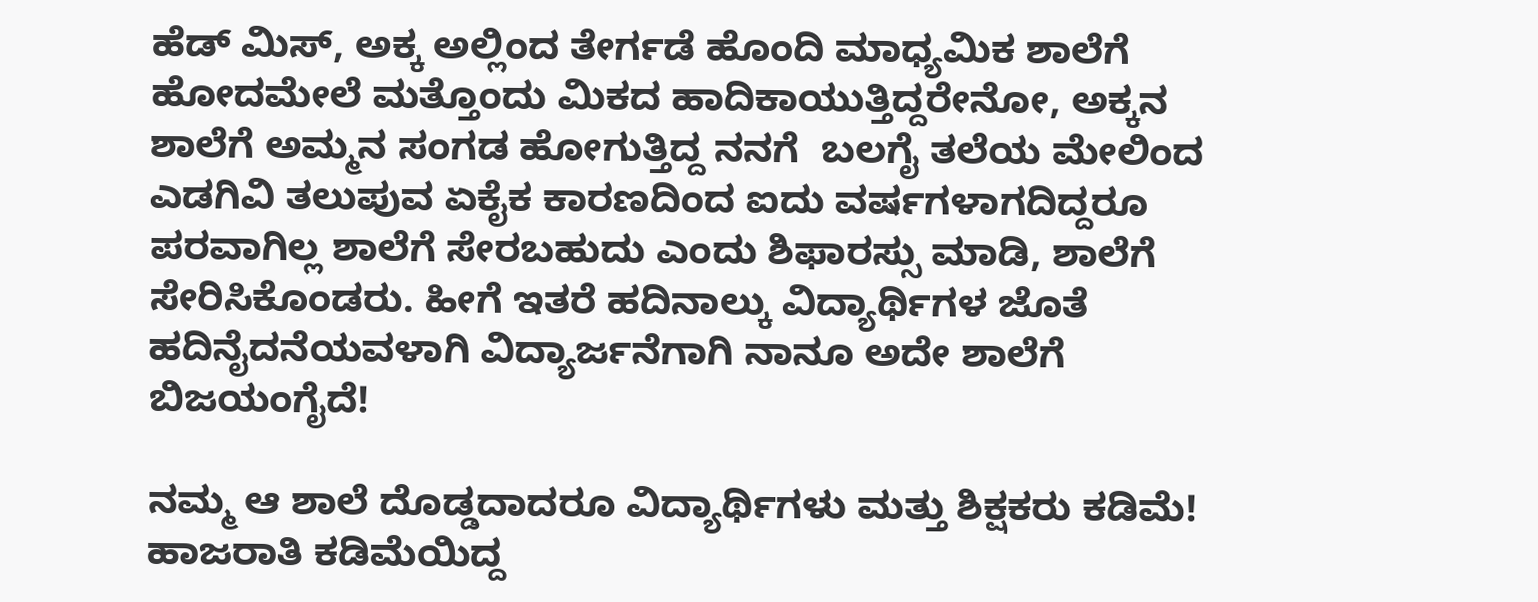ಹೆಡ್ ಮಿಸ್, ಅಕ್ಕ ಅಲ್ಲಿಂದ ತೇರ್ಗಡೆ ಹೊಂದಿ ಮಾಧ್ಯಮಿಕ ಶಾಲೆಗೆ ಹೋದಮೇಲೆ ಮತ್ತೊಂದು ಮಿಕದ ಹಾದಿಕಾಯುತ್ತಿದ್ದರೇನೋ, ಅಕ್ಕನ ಶಾಲೆಗೆ ಅಮ್ಮನ ಸಂಗಡ ಹೋಗುತ್ತಿದ್ದ ನನಗೆ  ಬಲಗೈ ತಲೆಯ ಮೇಲಿಂದ ಎಡಗಿವಿ ತಲುಪುವ ಏಕೈಕ ಕಾರಣದಿಂದ ಐದು ವರ್ಷಗಳಾಗದಿದ್ದರೂ ಪರವಾಗಿಲ್ಲ ಶಾಲೆಗೆ ಸೇರಬಹುದು ಎಂದು ಶಿಫಾರಸ್ಸು ಮಾಡಿ, ಶಾಲೆಗೆ ಸೇರಿಸಿಕೊಂಡರು. ಹೀಗೆ ಇತರೆ ಹದಿನಾಲ್ಕು ವಿದ್ಯಾರ್ಥಿಗಳ ಜೊತೆ ಹದಿನೈದನೆಯವಳಾಗಿ ವಿದ್ಯಾರ್ಜನೆಗಾಗಿ ನಾನೂ ಅದೇ ಶಾಲೆಗೆ ಬಿಜಯಂಗೈದೆ!

ನಮ್ಮ ಆ ಶಾಲೆ ದೊಡ್ಡದಾದರೂ ವಿದ್ಯಾರ್ಥಿಗಳು ಮತ್ತು ಶಿಕ್ಷಕರು ಕಡಿಮೆ! ಹಾಜರಾತಿ ಕಡಿಮೆಯಿದ್ದ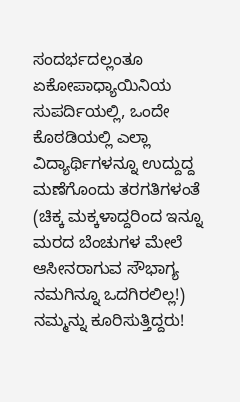ಸಂದರ್ಭದಲ್ಲಂತೂ ಏಕೋಪಾಧ್ಯಾಯಿನಿಯ ಸುಪರ್ದಿಯಲ್ಲಿ, ಒಂದೇ ಕೊಠಡಿಯಲ್ಲಿ ಎಲ್ಲಾ ವಿದ್ಯಾರ್ಥಿಗಳನ್ನೂ ಉದ್ದುದ್ದ ಮಣೆಗೊಂದು ತರಗತಿಗಳಂತೆ (ಚಿಕ್ಕ ಮಕ್ಕಳಾದ್ದರಿಂದ ಇನ್ನೂ ಮರದ ಬೆಂಚುಗಳ ಮೇಲೆ ಆಸೀನರಾಗುವ ಸೌಭಾಗ್ಯ ನಮಗಿನ್ನೂ ಒದಗಿರಲಿಲ್ಲ!) ನಮ್ಮನ್ನು ಕೂರಿಸುತ್ತಿದ್ದರು!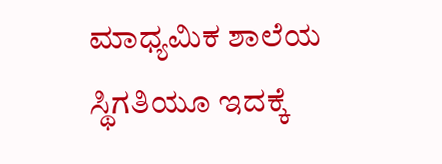ಮಾಧ್ಯಮಿಕ ಶಾಲೆಯ ಸ್ಥಿಗತಿಯೂ ಇದಕ್ಕೆ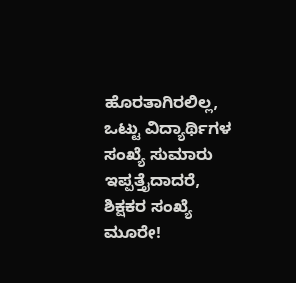ಹೊರತಾಗಿರಲಿಲ್ಲ, ಒಟ್ಟು ವಿದ್ಯಾರ್ಥಿಗಳ ಸಂಖ್ಯೆ ಸುಮಾರು ಇಪ್ಪತ್ತೈದಾದರೆ, ಶಿಕ್ಷಕರ ಸಂಖ್ಯೆ ಮೂರೇ!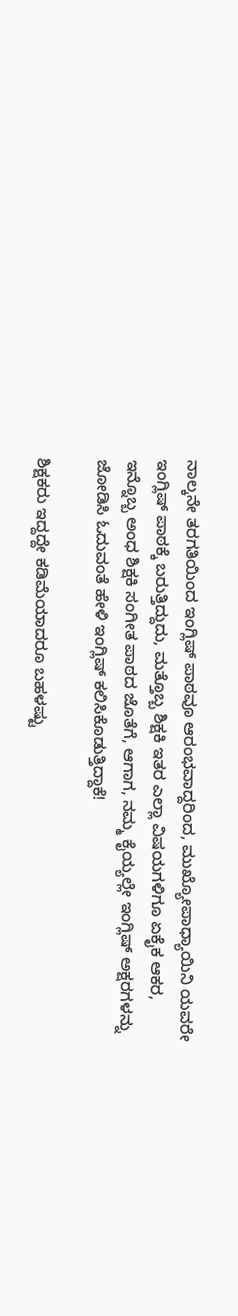ನಾಲ್ಕನೇ ತರಗತಿಯಿಂದ ಇಂಗ್ಲಿಷ್ ಪಾಠವೂ ಆರಂಭವಾದ್ದರಿಂದ, ಮುಖ್ಯೋಪಾಧ್ಯಾಯಿನಿ ಯವರೇ ಇಂಗ್ಲಿಷ್ ಪಾಠಕ್ಕೆ ಬರುತ್ತಿದ್ದುದು, ಮತ್ತೊಬ್ಬ ಶಿಕ್ಷಕಿ ಇತರ ಎಲ್ಲಾ ವಿಷಯಗಳಿಗೂ ಏಕೈಕ ಆಕರ, ಇನ್ನೊಬ್ಬ ಅಂಧ ಶಿಕ್ಷಕಿ ಸಂಗೀತ ಪಾಠದ ಜೊತೆಗೆ, ಆಗಾಗ, ನಮ್ಮ ಕೈಯ್ಯಲ್ಲೇ ಇಂಗ್ಲಿಷ್ ಅಕ್ಷರಗಳನ್ನು ಜೋಡಿಸಿ ಓದುವಂತೆ ಹೇಳಿ ಇಂಗ್ಲಿಷ್ ಕಲಿಸಿಕೊಡುತ್ತಿದ್ದಾಕೆ!

ಶಿಕ್ಷಕರು ಇದ್ದದ್ದೇ ಕಡಿಮೆಯಾದರೂ ಬಹಳಷ್ಟು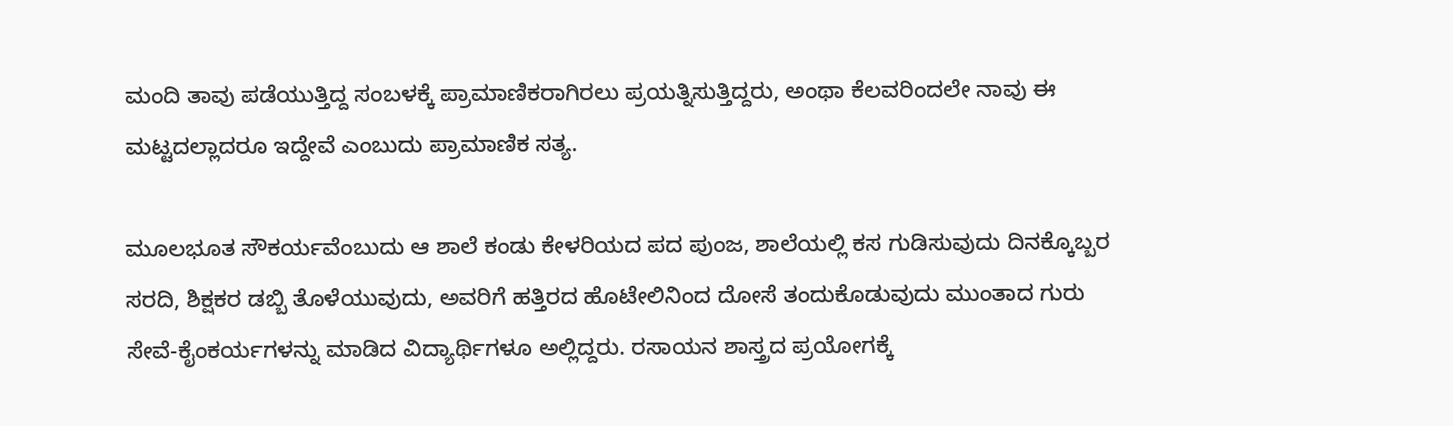ಮಂದಿ ತಾವು ಪಡೆಯುತ್ತಿದ್ದ ಸಂಬಳಕ್ಕೆ ಪ್ರಾಮಾಣಿಕರಾಗಿರಲು ಪ್ರಯತ್ನಿಸುತ್ತಿದ್ದರು, ಅಂಥಾ ಕೆಲವರಿಂದಲೇ ನಾವು ಈ ಮಟ್ಟದಲ್ಲಾದರೂ ಇದ್ದೇವೆ ಎಂಬುದು ಪ್ರಾಮಾಣಿಕ ಸತ್ಯ.

ಮೂಲಭೂತ ಸೌಕರ್ಯವೆಂಬುದು ಆ ಶಾಲೆ ಕಂಡು ಕೇಳರಿಯದ ಪದ ಪುಂಜ, ಶಾಲೆಯಲ್ಲಿ ಕಸ ಗುಡಿಸುವುದು ದಿನಕ್ಕೊಬ್ಬರ ಸರದಿ, ಶಿಕ್ಷಕರ ಡಬ್ಬಿ ತೊಳೆಯುವುದು, ಅವರಿಗೆ ಹತ್ತಿರದ ಹೊಟೇಲಿನಿಂದ ದೋಸೆ ತಂದುಕೊಡುವುದು ಮುಂತಾದ ಗುರು ಸೇವೆ-ಕೈಂಕರ್ಯಗಳನ್ನು ಮಾಡಿದ ವಿದ್ಯಾರ್ಥಿಗಳೂ ಅಲ್ಲಿದ್ದರು. ರಸಾಯನ ಶಾಸ್ತ್ರದ ಪ್ರಯೋಗಕ್ಕೆ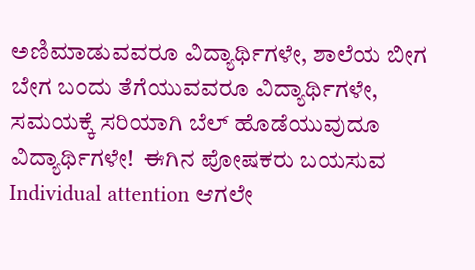ಅಣಿಮಾಡುವವರೂ ವಿದ್ಯಾರ್ಥಿಗಳೇ, ಶಾಲೆಯ ಬೀಗ ಬೇಗ ಬಂದು ತೆಗೆಯುವವರೂ ವಿದ್ಯಾರ್ಥಿಗಳೇ, ಸಮಯಕ್ಕೆ ಸರಿಯಾಗಿ ಬೆಲ್ ಹೊಡೆಯುವುದೂ ವಿದ್ಯಾರ್ಥಿಗಳೇ!  ಈಗಿನ ಪೋಷಕರು ಬಯಸುವ Individual attention ಆಗಲೇ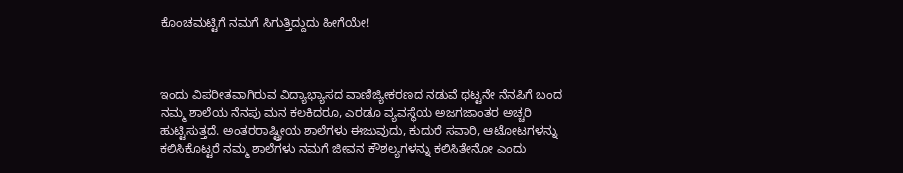ಕೊಂಚಮಟ್ಟಿಗೆ ನಮಗೆ ಸಿಗುತ್ತಿದ್ದುದು ಹೀಗೆಯೇ!



ಇಂದು ವಿಪರೀತವಾಗಿರುವ ವಿದ್ಯಾಭ್ಯಾಸದ ವಾಣಿಜ್ಯೀಕರಣದ ನಡುವೆ ಥಟ್ಟನೇ ನೆನಪಿಗೆ ಬಂದ ನಮ್ಮ ಶಾಲೆಯ ನೆನಪು ಮನ ಕಲಕಿದರೂ, ಎರಡೂ ವ್ಯವಸ್ಥೆಯ ಅಜಗಜಾಂತರ ಅಚ್ಚರಿ ಹುಟ್ಟಿಸುತ್ತದೆ. ಅಂತರರಾಷ್ಟ್ರೀಯ ಶಾಲೆಗಳು ಈಜುವುದು, ಕುದುರೆ ಸವಾರಿ, ಆಟೋಟಗಳನ್ನು ಕಲಿಸಿಕೊಟ್ಟರೆ ನಮ್ಮ ಶಾಲೆಗಳು ನಮಗೆ ಜೀವನ ಕೌಶಲ್ಯಗಳನ್ನು ಕಲಿಸಿತೇನೋ ಎಂದು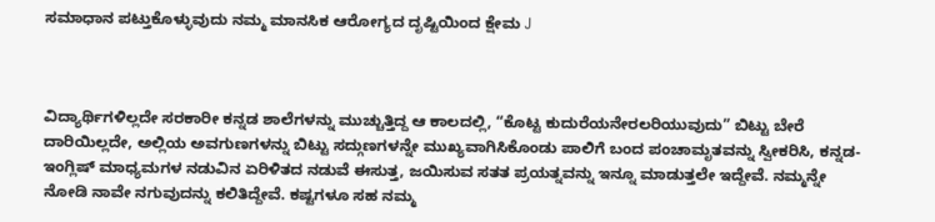ಸಮಾಧಾನ ಪಟ್ತುಕೊಳ್ಳುವುದು ನಮ್ಮ ಮಾನಸಿಕ ಆರೋಗ್ಯದ ದೃಷ್ಟಿಯಿಂದ ಕ್ಷೇಮ J



ವಿದ್ಯಾರ್ಥಿಗಳಿಲ್ಲದೇ ಸರಕಾರೀ ಕನ್ನಡ ಶಾಲೆಗಳನ್ನು ಮುಚ್ಚುತ್ತಿದ್ದ ಆ ಕಾಲದಲ್ಲಿ, “ಕೊಟ್ಟ ಕುದುರೆಯನೇರಲರಿಯುವುದು” ಬಿಟ್ಟು ಬೇರೆ ದಾರಿಯಿಲ್ಲದೇ, ಅಲ್ಲಿಯ ಅವಗುಣಗಳನ್ನು ಬಿಟ್ಟು ಸದ್ಗುಣಗಳನ್ನೇ ಮುಖ್ಯವಾಗಿಸಿಕೊಂಡು ಪಾಲಿಗೆ ಬಂದ ಪಂಚಾಮೃತವನ್ನು ಸ್ವೀಕರಿಸಿ, ಕನ್ನಡ- ಇಂಗ್ಲಿಷ್ ಮಾಧ್ಯಮಗಳ ನಡುವಿನ ಏರಿಳಿತದ ನಡುವೆ ಈಸುತ್ತ, ಜಯಿಸುವ ಸತತ ಪ್ರಯತ್ನವನ್ನು ಇನ್ನೂ ಮಾಡುತ್ತಲೇ ಇದ್ದೇವೆ. ನಮ್ಮನ್ನೇ ನೋಡಿ ನಾವೇ ನಗುವುದನ್ನು ಕಲಿತಿದ್ದೇವೆ. ಕಷ್ಟಗಳೂ ಸಹ ನಮ್ಮ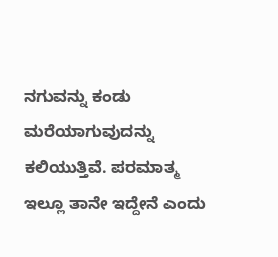ನಗುವನ್ನು ಕಂಡು ಮರೆಯಾಗುವುದನ್ನು ಕಲಿಯುತ್ತಿವೆ. ಪರಮಾತ್ಮ ಇಲ್ಲೂ ತಾನೇ ಇದ್ದೇನೆ ಎಂದು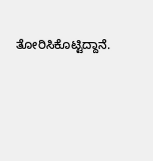ತೋರಿಸಿಕೊಟ್ಟಿದ್ದಾನೆ.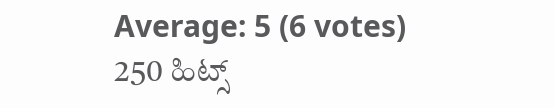Average: 5 (6 votes)
250 ಹಿಟ್ಸ್